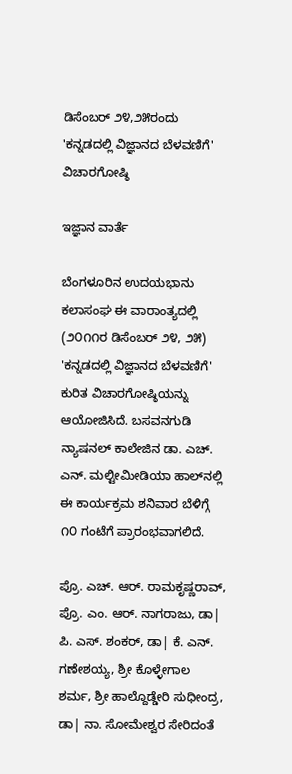ಡಿಸೆಂಬರ್ ೨೪,೨೫ರಂದು 'ಕನ್ನಡದಲ್ಲಿ ವಿಜ್ಞಾನದ ಬೆಳವಣಿಗೆ' ವಿಚಾರಗೋಷ್ಠಿ

ಇಜ್ಞಾನ ವಾರ್ತೆ

ಬೆಂಗಳೂರಿನ ಉದಯಭಾನು ಕಲಾಸಂಘ ಈ ವಾರಾಂತ್ಯದಲ್ಲಿ (೨೦೧೧ರ ಡಿಸೆಂಬರ್ ೨೪, ೨೫) 'ಕನ್ನಡದಲ್ಲಿ ವಿಜ್ಞಾನದ ಬೆಳವಣಿಗೆ' ಕುರಿತ ವಿಚಾರಗೋಷ್ಠಿಯನ್ನು ಆಯೋಜಿಸಿದೆ. ಬಸವನಗುಡಿ ನ್ಯಾಷನಲ್ ಕಾಲೇಜಿನ ಡಾ. ಎಚ್. ಎನ್. ಮಲ್ಟೀಮೀಡಿಯಾ ಹಾಲ್‌ನಲ್ಲಿ ಈ ಕಾರ್ಯಕ್ರಮ ಶನಿವಾರ ಬೆಳಿಗ್ಗೆ ೧೦ ಗಂಟೆಗೆ ಪ್ರಾರಂಭವಾಗಲಿದೆ.

ಪ್ರೊ. ಎಚ್. ಆರ್. ರಾಮಕೃಷ್ಣರಾವ್, ಪ್ರೊ. ಎಂ. ಆರ್. ನಾಗರಾಜು, ಡಾ| ಪಿ. ಎಸ್. ಶಂಕರ್, ಡಾ| ಕೆ. ಎನ್. ಗಣೇಶಯ್ಯ, ಶ್ರೀ ಕೊಳ್ಳೇಗಾಲ ಶರ್ಮ, ಶ್ರೀ ಹಾಲ್ದೊಡ್ಡೇರಿ ಸುಧೀಂದ್ರ, ಡಾ| ನಾ. ಸೋಮೇಶ್ವರ ಸೇರಿದಂತೆ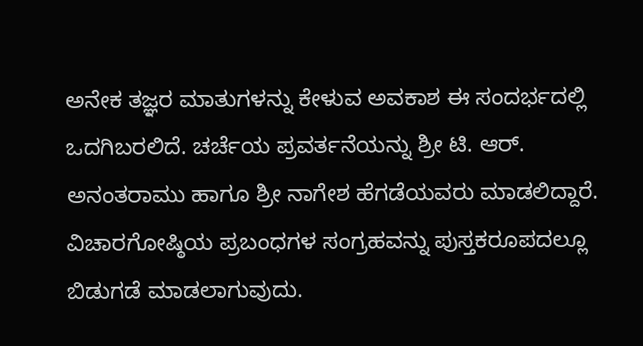ಅನೇಕ ತಜ್ಞರ ಮಾತುಗಳನ್ನು ಕೇಳುವ ಅವಕಾಶ ಈ ಸಂದರ್ಭದಲ್ಲಿ ಒದಗಿಬರಲಿದೆ. ಚರ್ಚೆಯ ಪ್ರವರ್ತನೆಯನ್ನು ಶ್ರೀ ಟಿ. ಆರ್. ಅನಂತರಾಮು ಹಾಗೂ ಶ್ರೀ ನಾಗೇಶ ಹೆಗಡೆಯವರು ಮಾಡಲಿದ್ದಾರೆ. ವಿಚಾರಗೋಷ್ಠಿಯ ಪ್ರಬಂಧಗಳ ಸಂಗ್ರಹವನ್ನು ಪುಸ್ತಕರೂಪದಲ್ಲೂ ಬಿಡುಗಡೆ ಮಾಡಲಾಗುವುದು.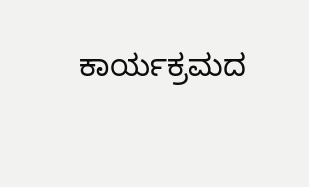ಕಾರ್ಯಕ್ರಮದ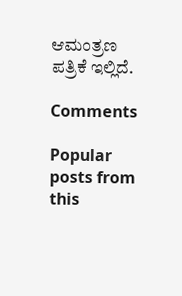ಆಮಂತ್ರಣ ಪತ್ರಿಕೆ ಇಲ್ಲಿದೆ.

Comments

Popular posts from this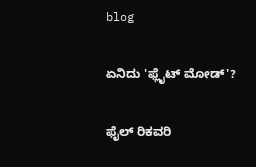blog

ಏನಿದು 'ಫ್ಲೈಟ್ ಮೋಡ್'?

ಫೈಲ್ ರಿಕವರಿ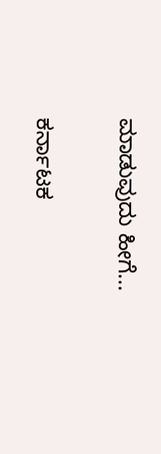ಮಾಡುವುದು ಹೀಗೆ...

ಕರ್ನಾಟಕ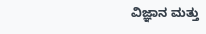ವಿಜ್ಞಾನ ಮತ್ತು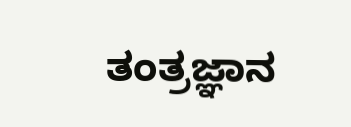ತಂತ್ರಜ್ಞಾನ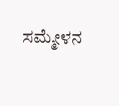ಸಮ್ಮೇಳನ